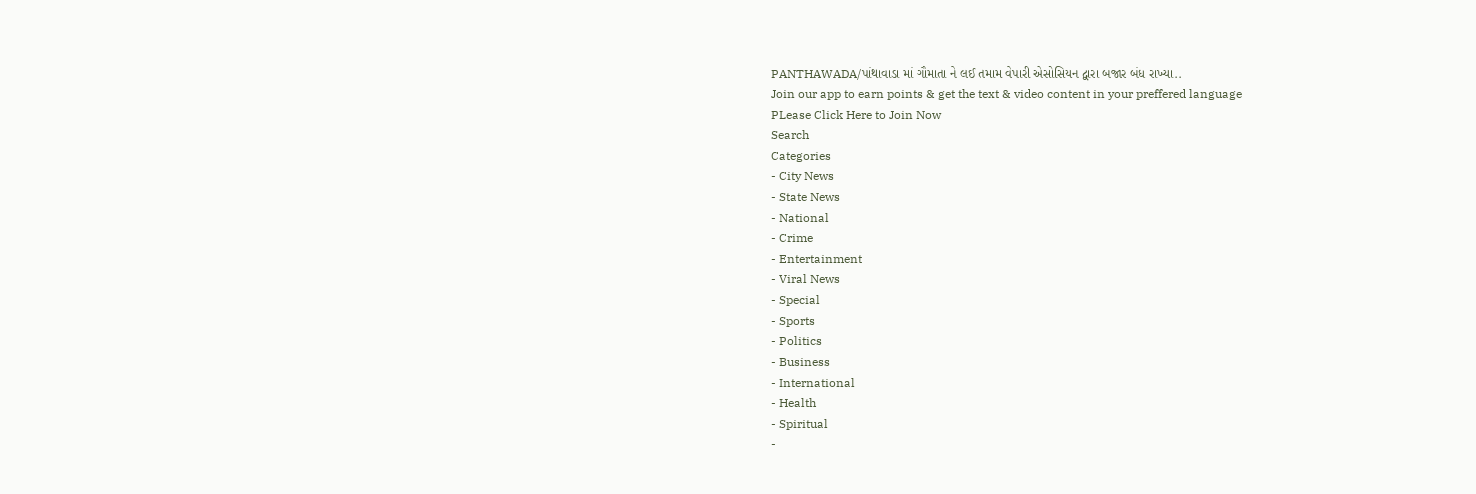PANTHAWADA/પાંથાવાડા માં ગૌમાતા ને લઈ તમામ વેપારી એસોસિયન દ્વારા બજાર બંધ રાખ્યા..
Join our app to earn points & get the text & video content in your preffered language
PLease Click Here to Join Now
Search
Categories
- City News
- State News
- National
- Crime
- Entertainment
- Viral News
- Special
- Sports
- Politics
- Business
- International
- Health
- Spiritual
-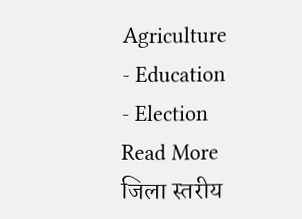Agriculture
- Education
- Election
Read More
जिला स्तरीय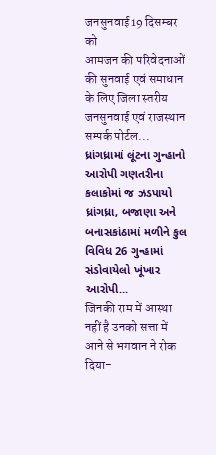जनसुनवाई19 दिसम्बर को
आमजन की परिवेदनाओं की सुनवाई एवं समाधान के लिए जिला स्तरीय जनसुनवाई एवं राजस्थान सम्पर्क पोर्टल...
ધ્રાંગધ્રામાં લૂંટના ગુન્હાનો આરોપી ગણતરીના કલાકોમાં જ ઝડપાયો
ધ્રાંગધ્રા, બજાણા અને બનાસકાંઠામાં મળીને કુલ વિવિધ 26 ગુન્હામાં સંડોવાયેલો ખૂંખાર આરોપી...
जिनकी राम में आस्था नहीं है उनको सत्ता में आने से भगवान ने रोक दिया-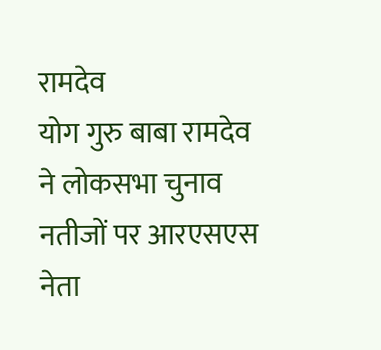रामदेव
योग गुरु बाबा रामदेव ने लोकसभा चुनाव नतीजों पर आरएसएस नेता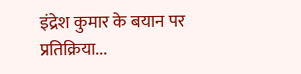इंद्रेश कुमार के बयान पर प्रतिक्रिया...